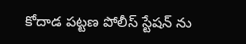కోదాడ పట్టణ పోలీస్ స్టేషన్ ను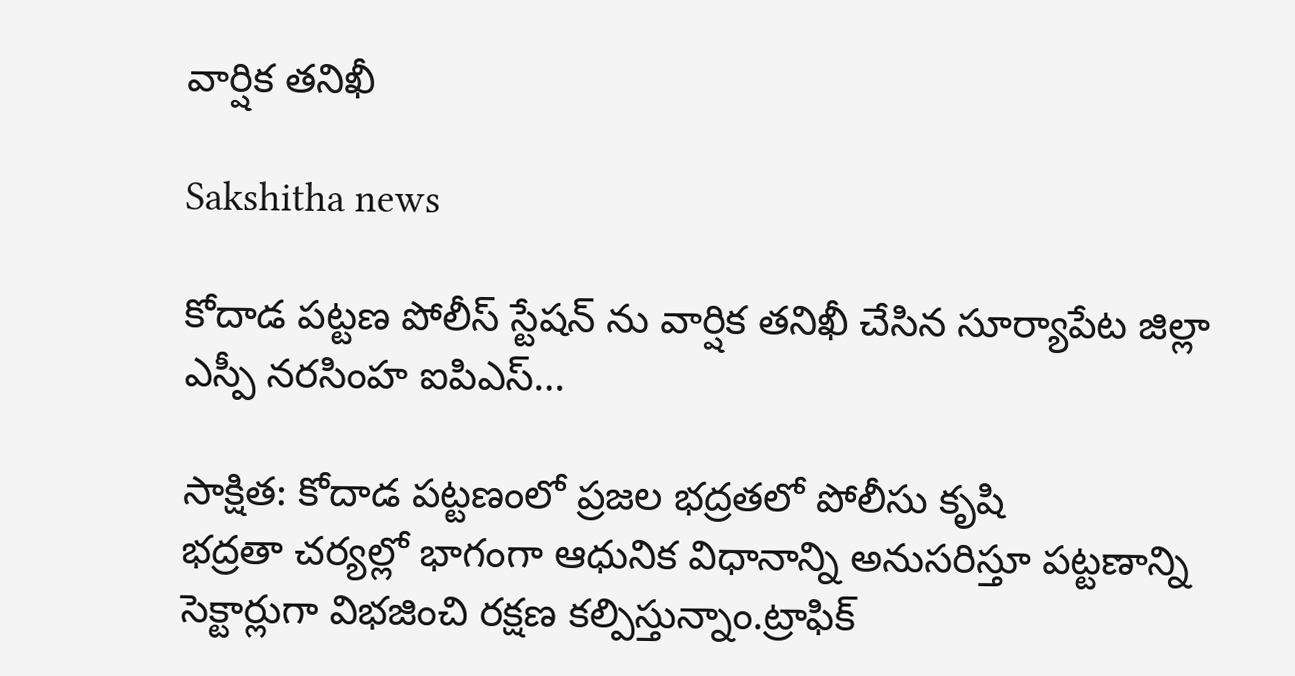వార్షిక తనిఖీ

Sakshitha news

కోదాడ పట్టణ పోలీస్ స్టేషన్ ను వార్షిక తనిఖీ చేసిన సూర్యాపేట జిల్లా ఎస్పీ నరసింహ ఐపిఎస్…

సాక్షిత: కోదాడ పట్టణంలో ప్రజల భద్రతలో పోలీసు కృషి
భద్రతా చర్యల్లో భాగంగా ఆధునిక విధానాన్ని అనుసరిస్తూ పట్టణాన్ని సెక్టార్లుగా విభజించి రక్షణ కల్పిస్తున్నాం.ట్రాఫిక్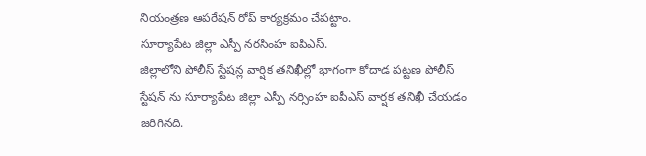నియంత్రణ ఆపరేషన్ రోప్ కార్యక్రమం చేపట్టాం.
సూర్యాపేట జిల్లా ఎస్పీ నరసింహ ఐపిఎస్.
జిల్లాలోని పోలీస్ స్టేషన్ల వార్షిక తనిఖీల్లో భాగంగా కోదాడ పట్టణ పోలీస్ స్టేషన్ ను సూర్యాపేట జిల్లా ఎస్పీ నర్సింహ ఐపీఎస్ వార్షక తనిఖీ చేయడం జరిగినది.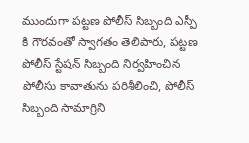ముందుగా పట్టణ పోలీస్ సిబ్బంది ఎస్పీ కి గౌరవంతో స్వాగతం తెలిపారు, పట్టణ పోలీస్ స్టేషన్ సిబ్బంది నిర్వహించిన పోలీసు కావాతును పరిశీలించి, పోలీస్ సిబ్బంది సామాగ్రిని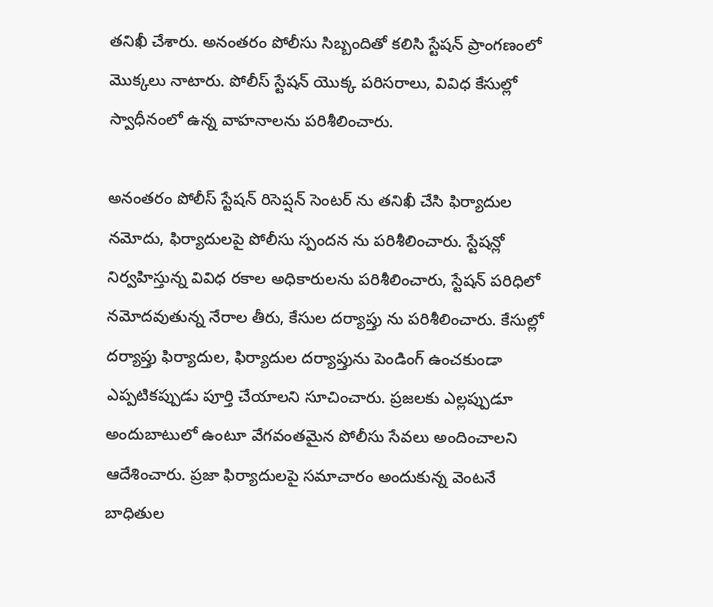తనిఖీ చేశారు. అనంతరం పోలీసు సిబ్బందితో కలిసి స్టేషన్ ప్రాంగణంలో మొక్కలు నాటారు. పోలీస్ స్టేషన్ యొక్క పరిసరాలు, వివిధ కేసుల్లో స్వాధీనంలో ఉన్న వాహనాలను పరిశీలించారు.

అనంతరం పోలీస్ స్టేషన్ రిసెప్షన్ సెంటర్ ను తనిఖీ చేసి ఫిర్యాదుల నమోదు, ఫిర్యాదులపై పోలీసు స్పందన ను పరిశీలించారు. స్టేషన్లో నిర్వహిస్తున్న వివిధ రకాల అధికారులను పరిశీలించారు, స్టేషన్ పరిధిలో నమోదవుతున్న నేరాల తీరు, కేసుల దర్యాప్తు ను పరిశీలించారు. కేసుల్లో దర్యాప్తు ఫిర్యాదుల, ఫిర్యాదుల దర్యాప్తును పెండింగ్ ఉంచకుండా ఎప్పటికప్పుడు పూర్తి చేయాలని సూచించారు. ప్రజలకు ఎల్లప్పుడూ అందుబాటులో ఉంటూ వేగవంతమైన పోలీసు సేవలు అందించాలని ఆదేశించారు. ప్రజా ఫిర్యాదులపై సమాచారం అందుకున్న వెంటనే బాధితుల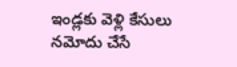ఇండ్లకు వెళ్లి కేసులు నమోదు చేసే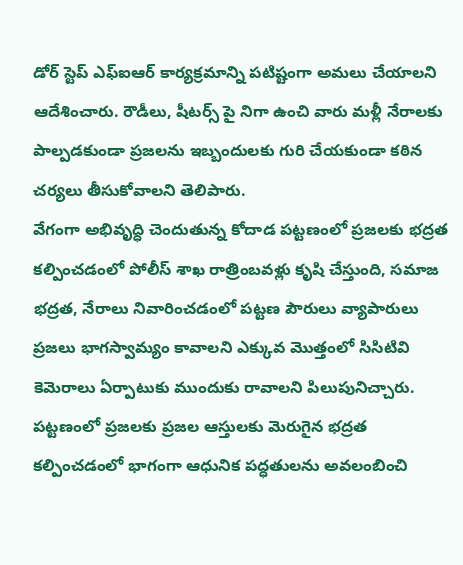డోర్ స్టెప్ ఎఫ్ఐఆర్ కార్యక్రమాన్ని పటిష్టంగా అమలు చేయాలని ఆదేశించారు. రౌడీలు, షీటర్స్ పై నిగా ఉంచి వారు మళ్లీ నేరాలకు పాల్పడకుండా ప్రజలను ఇబ్బందులకు గురి చేయకుండా కఠిన చర్యలు తీసుకోవాలని తెలిపారు.
వేగంగా అభివృద్ధి చెందుతున్న కోదాడ పట్టణంలో ప్రజలకు భద్రత కల్పించడంలో పోలీస్ శాఖ రాత్రింబవళ్లు కృషి చేస్తుంది, సమాజ భద్రత, నేరాలు నివారించడంలో పట్టణ పౌరులు వ్యాపారులు ప్రజలు భాగస్వామ్యం కావాలని ఎక్కువ మొత్తంలో సిసిటివి కెమెరాలు ఏర్పాటుకు ముందుకు రావాలని పిలుపునిచ్చారు. పట్టణంలో ప్రజలకు ప్రజల ఆస్తులకు మెరుగైన భద్రత కల్పించడంలో భాగంగా ఆధునిక పద్ధతులను అవలంబించి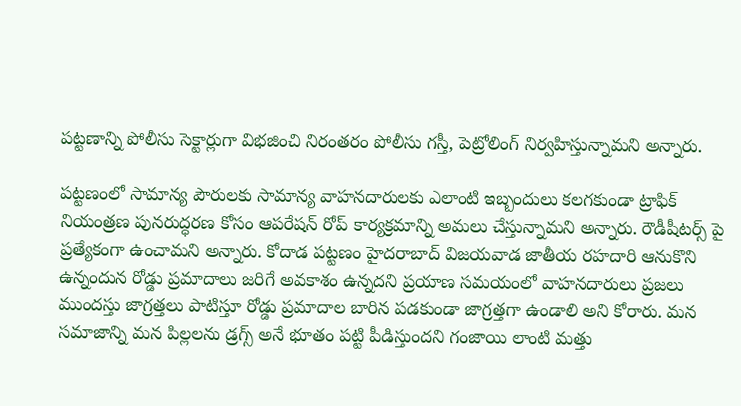పట్టణాన్ని పోలీసు సెక్టార్లుగా విభజించి నిరంతరం పోలీసు గస్తీ, పెట్రోలింగ్ నిర్వహిస్తున్నామని అన్నారు.

పట్టణంలో సామాన్య పౌరులకు సామాన్య వాహనదారులకు ఎలాంటి ఇబ్బందులు కలగకుండా ట్రాఫిక్ నియంత్రణ పునరుద్ధరణ కోసం ఆపరేషన్ రోప్ కార్యక్రమాన్ని అమలు చేస్తున్నామని అన్నారు. రౌడీషీటర్స్ పై ప్రత్యేకంగా ఉంచామని అన్నారు. కోదాడ పట్టణం హైదరాబాద్ విజయవాడ జాతీయ రహదారి ఆనుకొని ఉన్నందున రోడ్డు ప్రమాదాలు జరిగే అవకాశం ఉన్నదని ప్రయాణ సమయంలో వాహనదారులు ప్రజలు ముందస్తు జాగ్రత్తలు పాటిస్తూ రోడ్డు ప్రమాదాల బారిన పడకుండా జాగ్రత్తగా ఉండాలి అని కోరారు. మన సమాజాన్ని మన పిల్లలను డ్రగ్స్ అనే భూతం పట్టి పీడిస్తుందని గంజాయి లాంటి మత్తు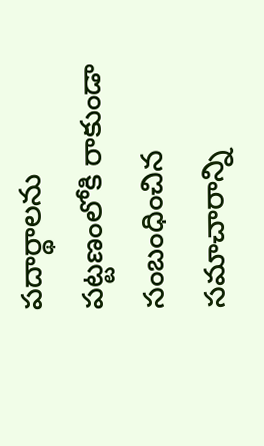పదార్థాలను పట్టణంలోకి రాకుండా సంబంధించిన సమాచారాన్ని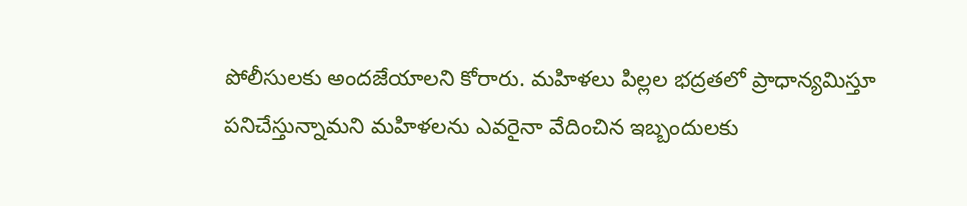పోలీసులకు అందజేయాలని కోరారు. మహిళలు పిల్లల భద్రతలో ప్రాధాన్యమిస్తూ పనిచేస్తున్నామని మహిళలను ఎవరైనా వేదించిన ఇబ్బందులకు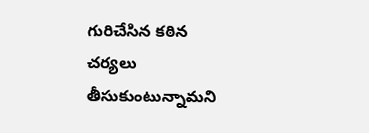గురిచేసిన కఠిన చర్యలు తీసుకుంటున్నామని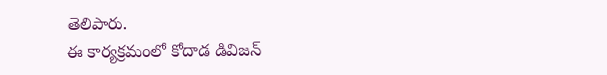తెలిపారు.
ఈ కార్యక్రమంలో కోదాడ డివిజన్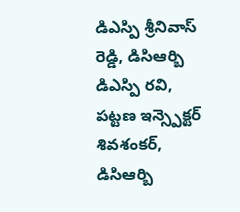డిఎస్పి శ్రీనివాస్ రెడ్డి, డిసిఆర్బి డిఎస్పి రవి, పట్టణ ఇన్స్పెక్టర్ శివశంకర్, డిసిఆర్బి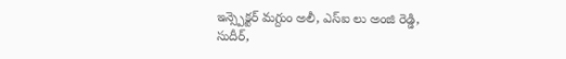ఇన్స్పెక్టర్ మగ్దుం అలీ, ఎస్ఐ లు అంజి రెడ్డి, సుదీర్,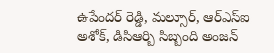ఉపేందర్ రెడ్డి, మల్సూర్, ఆర్ఎస్ఐ అశోక్, డిసిఆర్బి సిబ్బంది అంజన్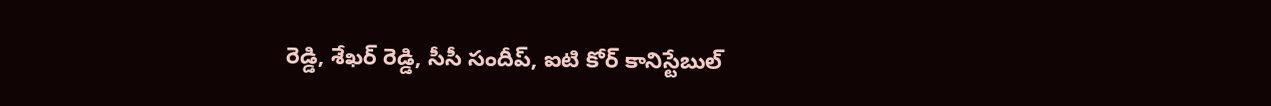రెడ్డి, శేఖర్ రెడ్డి, సీసీ సందీప్, ఐటి కోర్ కానిస్టేబుల్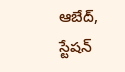ఆబేద్, స్టేషన్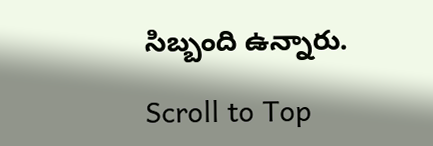సిబ్బంది ఉన్నారు.

Scroll to Top